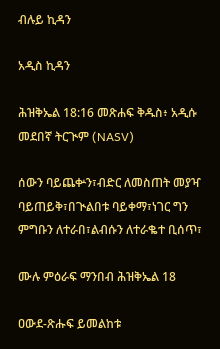ብሉይ ኪዳን

አዲስ ኪዳን

ሕዝቅኤል 18:16 መጽሐፍ ቅዱስ፥ አዲሱ መደበኛ ትርጒም (NASV)

ሰውን ባይጨቍን፣ብድር ለመስጠት መያዣ ባይጠይቅ፣በጒልበቱ ባይቀማ፣ነገር ግን ምግቡን ለተራበ፣ልብሱን ለተራቈተ ቢሰጥ፣

ሙሉ ምዕራፍ ማንበብ ሕዝቅኤል 18

ዐውደ-ጽሑፍ ይመልከቱ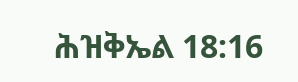ሕዝቅኤል 18:16